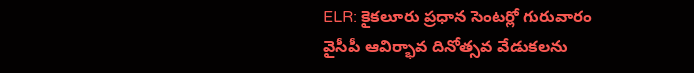ELR: కైకలూరు ప్రధాన సెంటర్లో గురువారం వైసీపీ ఆవిర్భావ దినోత్సవ వేడుకలను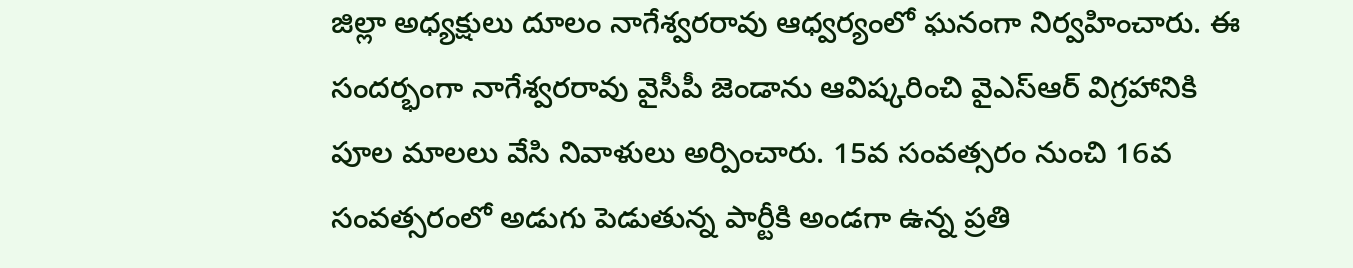జిల్లా అధ్యక్షులు దూలం నాగేశ్వరరావు ఆధ్వర్యంలో ఘనంగా నిర్వహించారు. ఈ సందర్భంగా నాగేశ్వరరావు వైసీపీ జెండాను ఆవిష్కరించి వైఎస్ఆర్ విగ్రహానికి పూల మాలలు వేసి నివాళులు అర్పించారు. 15వ సంవత్సరం నుంచి 16వ సంవత్సరంలో అడుగు పెడుతున్న పార్టీకి అండగా ఉన్న ప్రతి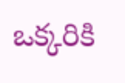ఒక్కరికి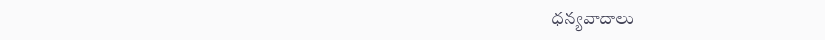ధన్యవాదాలు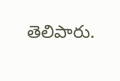తెలిపారు.